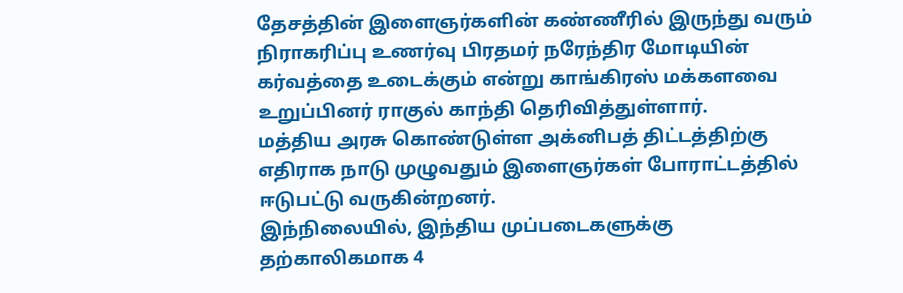தேசத்தின் இளைஞர்களின் கண்ணீரில் இருந்து வரும் நிராகரிப்பு உணர்வு பிரதமர் நரேந்திர மோடியின் கர்வத்தை உடைக்கும் என்று காங்கிரஸ் மக்களவை உறுப்பினர் ராகுல் காந்தி தெரிவித்துள்ளார்.
மத்திய அரசு கொண்டுள்ள அக்னிபத் திட்டத்திற்கு எதிராக நாடு முழுவதும் இளைஞர்கள் போராட்டத்தில் ஈடுபட்டு வருகின்றனர்.
இந்நிலையில், இந்திய முப்படைகளுக்கு தற்காலிகமாக 4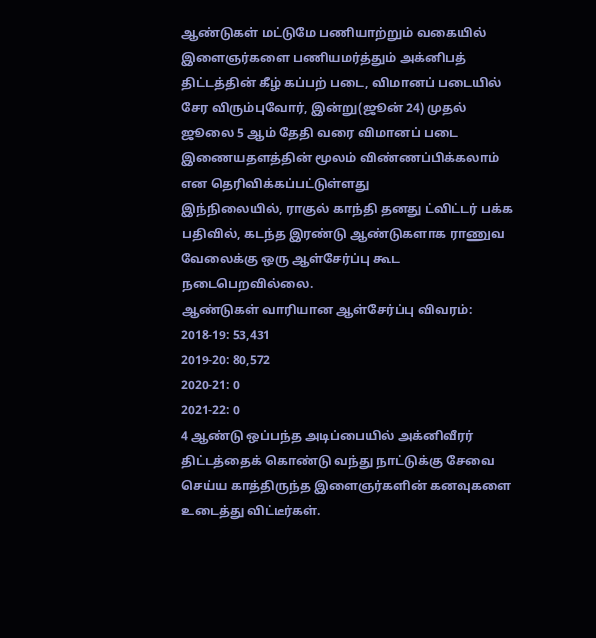ஆண்டுகள் மட்டுமே பணியாற்றும் வகையில் இளைஞர்களை பணியமர்த்தும் அக்னிபத் திட்டத்தின் கீழ் கப்பற் படை, விமானப் படையில் சேர விரும்புவோர், இன்று(ஜூன் 24) முதல் ஜூலை 5 ஆம் தேதி வரை விமானப் படை இணையதளத்தின் மூலம் விண்ணப்பிக்கலாம் என தெரிவிக்கப்பட்டுள்ளது
இந்நிலையில், ராகுல் காந்தி தனது ட்விட்டர் பக்க பதிவில், கடந்த இரண்டு ஆண்டுகளாக ராணுவ வேலைக்கு ஒரு ஆள்சேர்ப்பு கூட நடைபெறவில்லை.
ஆண்டுகள் வாரியான ஆள்சேர்ப்பு விவரம்:
2018-19: 53,431
2019-20: 80,572
2020-21: 0
2021-22: 0
4 ஆண்டு ஒப்பந்த அடிப்பையில் அக்னிவீரர் திட்டத்தைக் கொண்டு வந்து நாட்டுக்கு சேவை செய்ய காத்திருந்த இளைஞர்களின் கனவுகளை உடைத்து விட்டீர்கள்.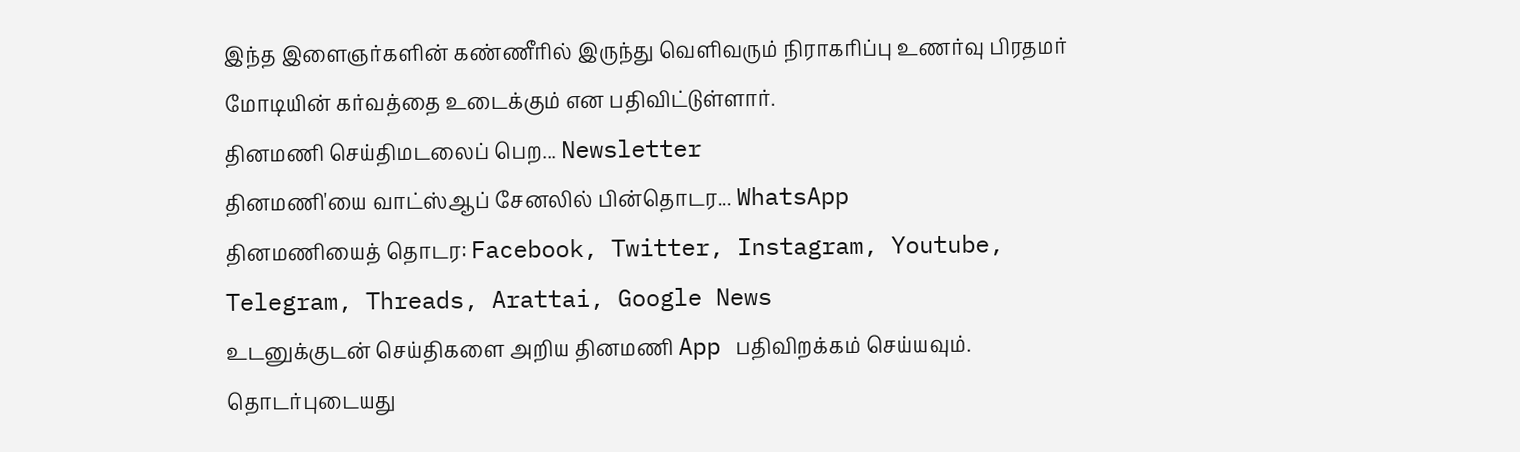இந்த இளைஞர்களின் கண்ணீரில் இருந்து வெளிவரும் நிராகரிப்பு உணர்வு பிரதமர் மோடியின் கர்வத்தை உடைக்கும் என பதிவிட்டுள்ளார்.
தினமணி செய்திமடலைப் பெற... Newsletter
தினமணி'யை வாட்ஸ்ஆப் சேனலில் பின்தொடர... WhatsApp
தினமணியைத் தொடர: Facebook, Twitter, Instagram, Youtube, Telegram, Threads, Arattai, Google News
உடனுக்குடன் செய்திகளை அறிய தினமணி App பதிவிறக்கம் செய்யவும்.
தொடர்புடையது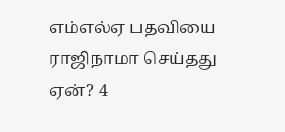எம்எல்ஏ பதவியை ராஜிநாமா செய்தது ஏன்? 4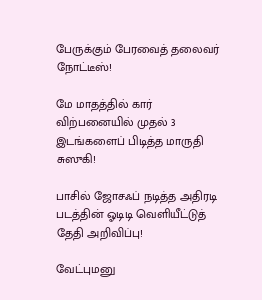பேருக்கும் பேரவைத் தலைவர் நோட்டீஸ்!

மே மாதத்தில் கார் விற்பனையில் முதல் 3 இடங்களைப் பிடித்த மாருதி சுஸுகி!

பாசில் ஜோசஃப் நடித்த அதிரடி படத்தின் ஓடிடி வெளியீட்டுத் தேதி அறிவிப்பு!

வேட்புமனு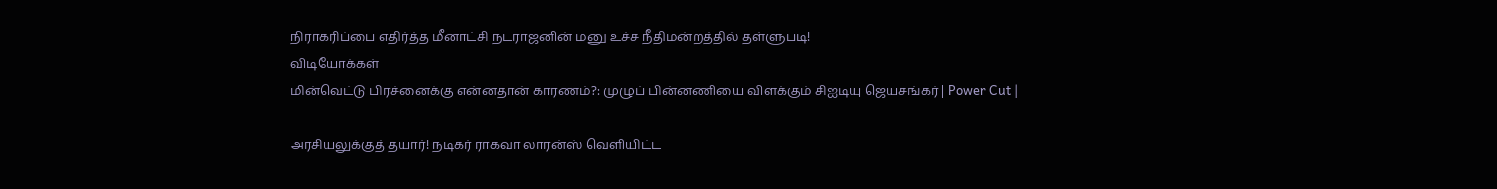நிராகரிப்பை எதிர்த்த மீனாட்சி நடராஜனின் மனு உச்ச நீதிமன்றத்தில் தள்ளுபடி!
விடியோக்கள்
மின்வெட்டு பிரச்னைக்கு என்னதான் காரணம்?: முழுப் பின்னணியை விளக்கும் சிஐடியு ஜெயசங்கர் | Power Cut |

அரசியலுக்குத் தயார்! நடிகர் ராகவா லாரன்ஸ் வெளியிட்ட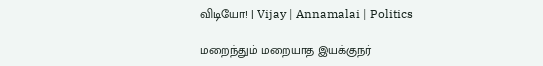விடியோ! | Vijay | Annamalai | Politics

மறைந்தும் மறையாத இயக்குநர்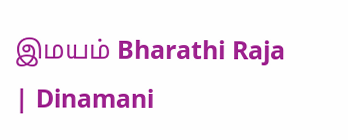இமயம் Bharathi Raja | Dinamani